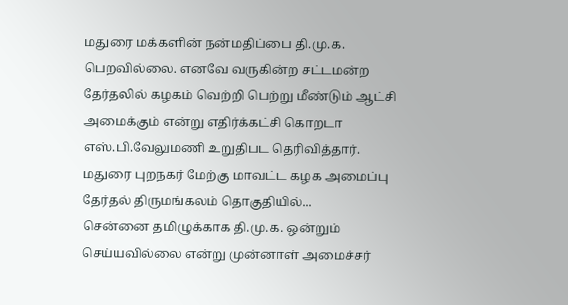மதுரை மக்களின் நன்மதிப்பை தி.மு.க. பெறவில்லை. எனவே வருகின்ற சட்டமன்ற தேர்தலில் கழகம் வெற்றி பெற்று மீண்டும் ஆட்சி அமைக்கும் என்று எதிர்க்கட்சி கொறடா எஸ்.பி.வேலுமணி உறுதிபட தெரிவித்தார். மதுரை புறநகர் மேற்கு மாவட்ட கழக அமைப்பு தேர்தல் திருமங்கலம் தொகுதியில்...
சென்னை தமிழுக்காக தி.மு.க. ஒன்றும் செய்யவில்லை என்று முன்னாள் அமைச்சர்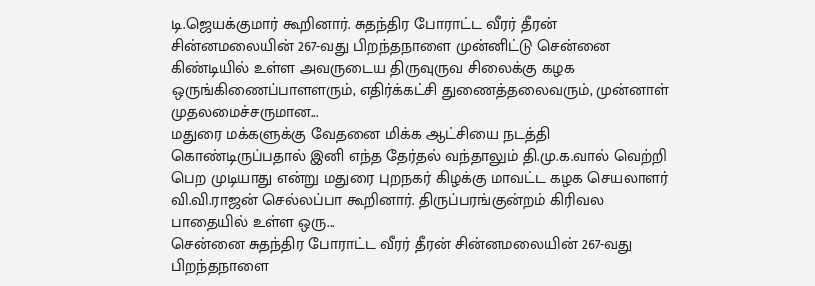டி.ஜெயக்குமார் கூறினார். சுதந்திர போராட்ட வீரர் தீரன் சின்னமலையின் 267-வது பிறந்தநாளை முன்னிட்டு சென்னை கிண்டியில் உள்ள அவருடைய திருவுருவ சிலைக்கு கழக ஒருங்கிணைப்பாளளரும், எதிர்க்கட்சி துணைத்தலைவரும், முன்னாள் முதலமைச்சருமான...
மதுரை மக்களுக்கு வேதனை மிக்க ஆட்சியை நடத்தி கொண்டிருப்பதால் இனி எந்த தேர்தல் வந்தாலும் தி.மு.க.வால் வெற்றி பெற முடியாது என்று மதுரை புறநகர் கிழக்கு மாவட்ட கழக செயலாளர் வி.வி.ராஜன் செல்லப்பா கூறினார். திருப்பரங்குன்றம் கிரிவல பாதையில் உள்ள ஒரு...
சென்னை சுதந்திர போராட்ட வீரர் தீரன் சின்னமலையின் 267-வது பிறந்தநாளை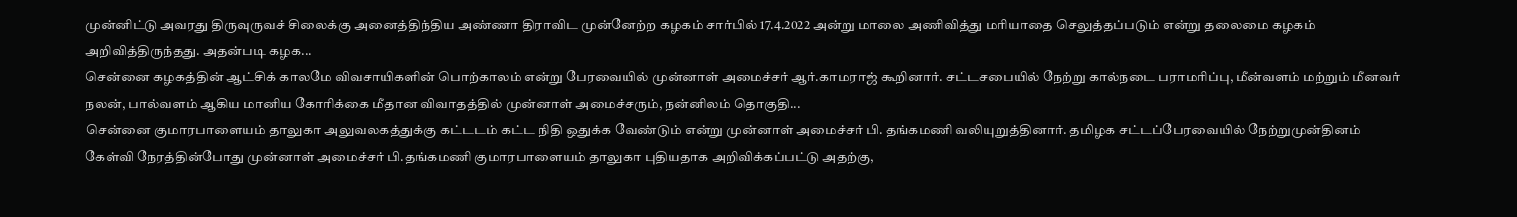முன்னிட்டு அவரது திருவுருவச் சிலைக்கு அனைத்திந்திய அண்ணா திராவிட முன்னேற்ற கழகம் சார்பில் 17.4.2022 அன்று மாலை அணிவித்து மரியாதை செலுத்தப்படும் என்று தலைமை கழகம் அறிவித்திருந்தது. அதன்படி கழக...
சென்னை கழகத்தின் ஆட்சிக் காலமே விவசாயிகளின் பொற்காலம் என்று பேரவையில் முன்னாள் அமைச்சர் ஆர்.காமராஜ் கூறினார். சட்டசபையில் நேற்று கால்நடை பராமரிப்பு, மீன்வளம் மற்றும் மீனவர் நலன், பால்வளம் ஆகிய மானிய கோரிக்கை மீதான விவாதத்தில் முன்னாள் அமைச்சரும், நன்னிலம் தொகுதி...
சென்னை குமாரபாளையம் தாலுகா அலுவலகத்துக்கு கட்டடம் கட்ட நிதி ஒதுக்க வேண்டும் என்று முன்னாள் அமைச்சர் பி. தங்கமணி வலியுறுத்தினார். தமிழக சட்டப்பேரவையில் நேற்றுமுன்தினம் கேள்வி நேரத்தின்போது முன்னாள் அமைச்சர் பி.தங்கமணி குமாரபாளையம் தாலுகா புதியதாக அறிவிக்கப்பட்டு அதற்கு,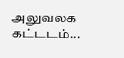அலுவலக கட்டடம்...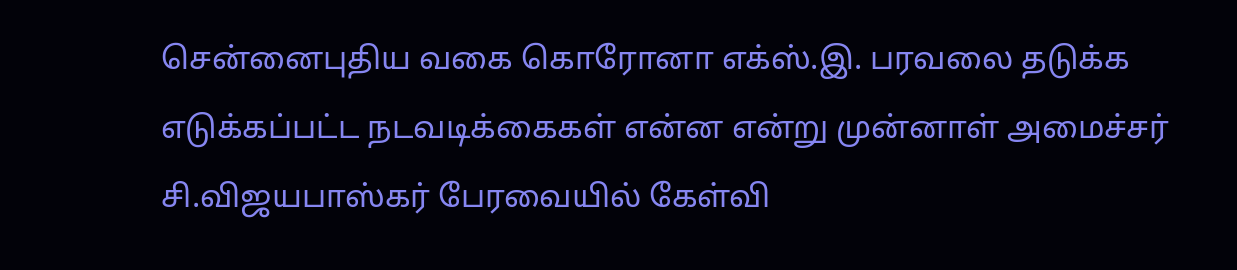சென்னைபுதிய வகை கொரோனா எக்ஸ்.இ. பரவலை தடுக்க எடுக்கப்பட்ட நடவடிக்கைகள் என்ன என்று முன்னாள் அமைச்சர் சி.விஜயபாஸ்கர் பேரவையில் கேள்வி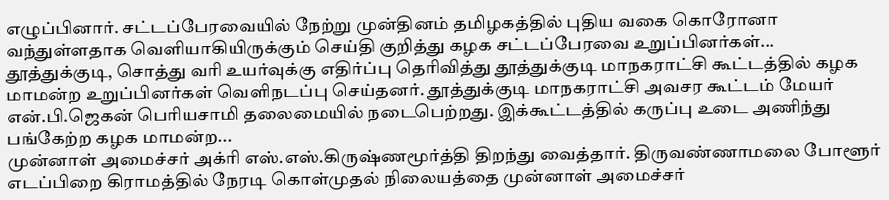எழுப்பினார். சட்டப்பேரவையில் நேற்று முன்தினம் தமிழகத்தில் புதிய வகை கொரோனா வந்துள்ளதாக வெளியாகியிருக்கும் செய்தி குறித்து கழக சட்டப்பேரவை உறுப்பினர்கள்...
தூத்துக்குடி, சொத்து வரி உயர்வுக்கு எதிர்ப்பு தெரிவித்து தூத்துக்குடி மாநகராட்சி கூட்டத்தில் கழக மாமன்ற உறுப்பினர்கள் வெளிநடப்பு செய்தனர். தூத்துக்குடி மாநகராட்சி அவசர கூட்டம் மேயர் என்.பி.ஜெகன் பெரியசாமி தலைமையில் நடைபெற்றது. இக்கூட்டத்தில் கருப்பு உடை அணிந்து பங்கேற்ற கழக மாமன்ற...
முன்னாள் அமைச்சர் அக்ரி எஸ்.எஸ்.கிருஷ்ணமூர்த்தி திறந்து வைத்தார். திருவண்ணாமலை போளூர் எடப்பிறை கிராமத்தில் நேரடி கொள்முதல் நிலையத்தை முன்னாள் அமைச்சர்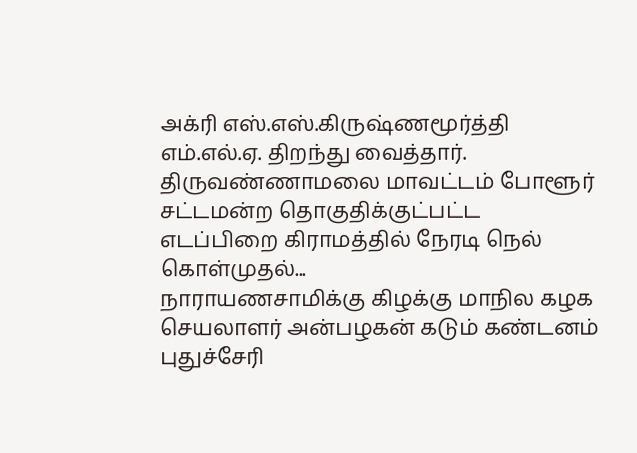அக்ரி எஸ்.எஸ்.கிருஷ்ணமூர்த்தி எம்.எல்.ஏ. திறந்து வைத்தார். திருவண்ணாமலை மாவட்டம் போளூர் சட்டமன்ற தொகுதிக்குட்பட்ட எடப்பிறை கிராமத்தில் நேரடி நெல் கொள்முதல்...
நாராயணசாமிக்கு கிழக்கு மாநில கழக செயலாளர் அன்பழகன் கடும் கண்டனம் புதுச்சேரி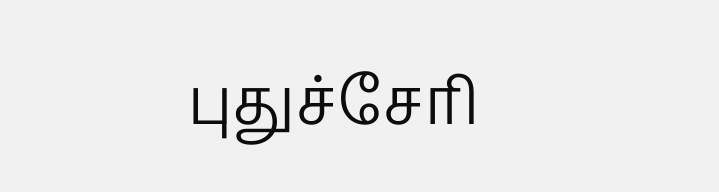புதுச்சேரி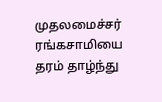முதலமைச்சர் ரங்கசாமியை தரம் தாழ்ந்து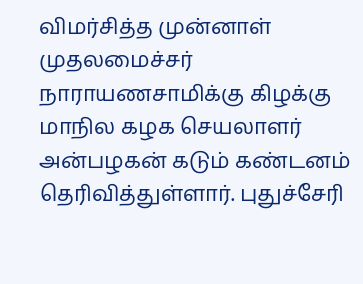விமர்சித்த முன்னாள் முதலமைச்சர் நாராயணசாமிக்கு கிழக்கு மாநில கழக செயலாளர் அன்பழகன் கடும் கண்டனம் தெரிவித்துள்ளார். புதுச்சேரி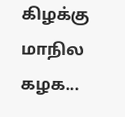கிழக்கு மாநில கழக...